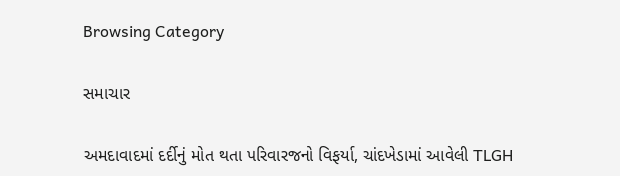Browsing Category

સમાચાર

અમદાવાદમાં દર્દીનું મોત થતા પરિવારજનો વિફર્યા, ચાંદખેડામાં આવેલી TLGH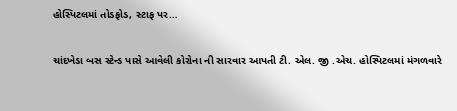હોસ્પિટલમાં તોડફોડ, સ્ટાફ પર…

ચાંદખેડા બસ સ્ટેન્ડ પાસે આવેલી કોરોના ની સારવાર આપતી ટી. એલ. જી .એચ. હોસ્પિટલમાં મંગળવારે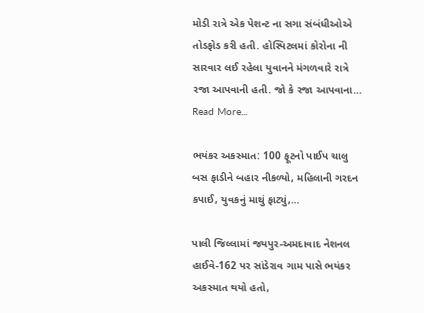મોડી રાત્રે એક પેશન્ટ ના સગા સંબંધીઓએ તોડફોડ કરી હતી. હોસ્પિટલમાં કોરોના ની સારવાર લઈ રહેલા યુવાનને મંગળવારે રાત્રે રજા આપવાની હતી. જો કે રજા આપવાના…
Read More...

ભયંકર અકસ્માત: 100 ફૂટનો પાઈપ ચાલુ બસ ફાડીને બહાર નીકળ્યો, મહિલાની ગરદન કપાઈ, યુવકનું માથું ફાટ્યું,…

પાલી જિલ્લામાં જયપુર-અમદાવાદ નેશનલ હાઈવે-162 પર સાંડેરાવ ગામ પાસે ભયંકર અકસ્માત થયો હતો,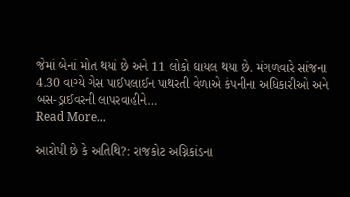જેમાં બેનાં મોત થયાં છે અને 11 લોકો ઘાયલ થયા છે. મંગળવારે સાંજના 4.30 વાગ્યે ગેસ પાઈપલાઈન પાથરતી વેળાએ કંપનીના અધિકારીઓ અને બસ-ડ્રાઈવરની લાપરવાહીને…
Read More...

આરોપી છે કે અતિથિ?: રાજકોટ અગ્નિકાંડના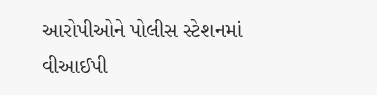આરોપીઓને પોલીસ સ્ટેશનમાં વીઆઈપી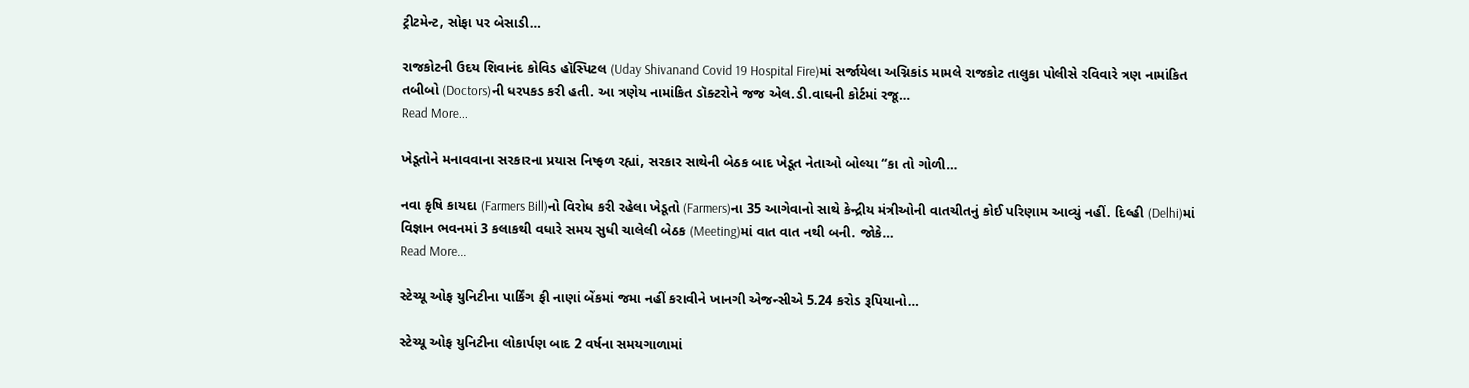ટ્રીટમેન્ટ, સોફા પર બેસાડી…

રાજકોટની ઉદય શિવાનંદ કોવિડ હૉસ્પિટલ (Uday Shivanand Covid 19 Hospital Fire)માં સર્જાયેલા અગ્નિકાંડ મામલે રાજકોટ તાલુકા પોલીસે રવિવારે ત્રણ નામાંકિત તબીબો (Doctors)ની ધરપકડ કરી હતી. આ ત્રણેય નામાંકિત ડૉક્ટરોને જજ એલ.ડી.વાઘની કોર્ટમાં રજૂ…
Read More...

ખેડૂતોને મનાવવાના સરકારના પ્રયાસ નિષ્ફળ રહ્યાં, સરકાર સાથેની બેઠક બાદ ખેડૂત નેતાઓ બોલ્યા “કા તો ગોળી…

નવા કૃષિ કાયદા (Farmers Bill)નો વિરોધ કરી રહેલા ખેડૂતો (Farmers)ના 35 આગેવાનો સાથે કેન્દ્રીય મંત્રીઓની વાતચીતનું કોઈ પરિણામ આવ્યું નહીં. દિલ્હી (Delhi)માં વિજ્ઞાન ભવનમાં 3 કલાકથી વધારે સમય સુધી ચાલેલી બેઠક (Meeting)માં વાત વાત નથી બની. જોકે…
Read More...

સ્ટેચ્યૂ ઓફ યુનિટીના પાર્કિંગ ફી નાણાં બેંકમાં જમા નહીં કરાવીને ખાનગી એજન્સીએ 5.24 કરોડ રૂપિયાનો…

સ્ટેચ્યૂ ઓફ યુનિટીના લોકાર્પણ બાદ 2 વર્ષના સમયગાળામાં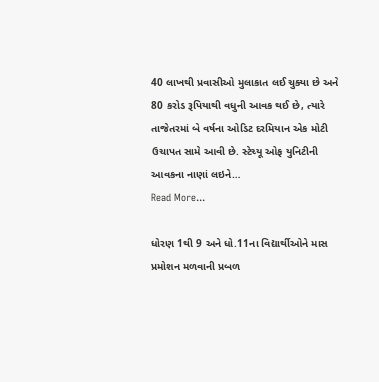40 લાખથી પ્રવાસીઓ મુલાકાત લઈ ચુક્યા છે અને 80 કરોડ રૂપિયાથી વધુની આવક થઈ છે, ત્યારે તાજેતરમાં બે વર્ષના ઓડિટ દરમિયાન એક મોટી ઉચાપત સામે આવી છે. સ્ટેચ્યૂ ઓફ યુનિટીની આવકના નાણાં લઇને…
Read More...

ધોરણ 1થી 9 અને ધો.11ના વિદ્યાર્થીઓને માસ પ્રમોશન મળવાની પ્રબળ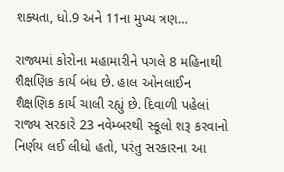શક્યતા, ધો.9 અને 11ના મુખ્ય ત્રણ…

રાજ્યમાં કોરોના મહામારીને પગલે 8 મહિનાથી શૈક્ષણિક કાર્ય બંધ છે. હાલ ઓનલાઈન શૈક્ષણિક કાર્ય ચાલી રહ્યું છે. દિવાળી પહેલાં રાજ્ય સરકારે 23 નવેમ્બરથી સ્કૂલો શરૂ કરવાનો નિર્ણય લઈ લીધો હતો, પરંતુ સરકારના આ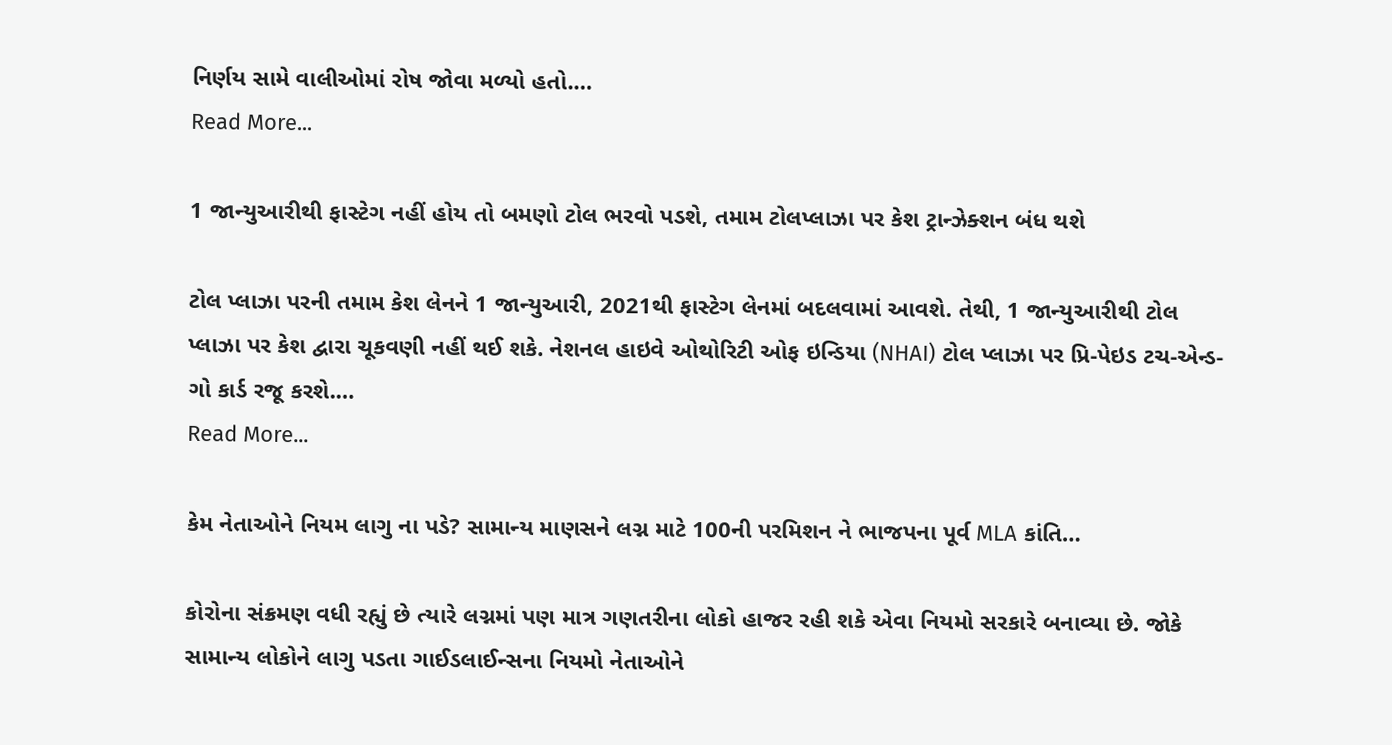નિર્ણય સામે વાલીઓમાં રોષ જોવા મળ્યો હતો.…
Read More...

1 જાન્યુઆરીથી ફાસ્ટેગ નહીં હોય તો બમણો ટોલ ભરવો પડશે, તમામ ટોલપ્લાઝા પર કેશ ટ્રાન્ઝેક્શન બંધ થશે

ટોલ પ્લાઝા પરની તમામ કેશ લેનને 1 જાન્યુઆરી, 2021થી ફાસ્ટેગ લેનમાં બદલવામાં આવશે. તેથી, 1 જાન્યુઆરીથી ટોલ પ્લાઝા પર કેશ દ્વારા ચૂકવણી નહીં થઈ શકે. નેશનલ હાઇવે ઓથોરિટી ઓફ ઇન્ડિયા (NHAI) ટોલ પ્લાઝા પર પ્રિ-પેઇડ ટચ-એન્ડ-ગો કાર્ડ રજૂ કરશે.…
Read More...

કેમ નેતાઓને નિયમ લાગુ ના પડે? સામાન્ય માણસને લગ્ન માટે 100ની પરમિશન ને ભાજપના પૂર્વ MLA કાંતિ…

કોરોના સંક્રમણ વધી રહ્યું છે ત્યારે લગ્નમાં પણ માત્ર ગણતરીના લોકો હાજર રહી શકે એવા નિયમો સરકારે બનાવ્યા છે. જોકે સામાન્ય લોકોને લાગુ પડતા ગાઈડલાઈન્સના નિયમો નેતાઓને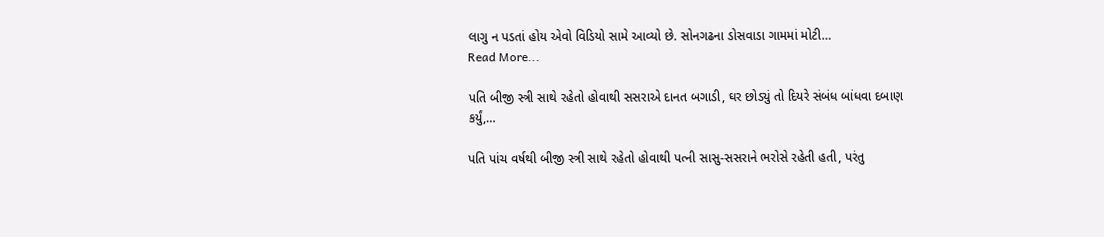લાગુ ન પડતાં હોય એવો વિડિયો સામે આવ્યો છે. સોનગઢના ડોસવાડા ગામમાં મોટી…
Read More...

પતિ બીજી સ્ત્રી સાથે રહેતો હોવાથી સસરાએ દાનત બગાડી, ઘર છોડ્યું તો દિયરે સંબંધ બાંધવા દબાણ કર્યું,…

પતિ પાંચ વર્ષથી બીજી સ્ત્રી સાથે રહેતો હોવાથી પત્ની સાસુ-સસરાને ભરોસે રહેતી હતી, પરંતુ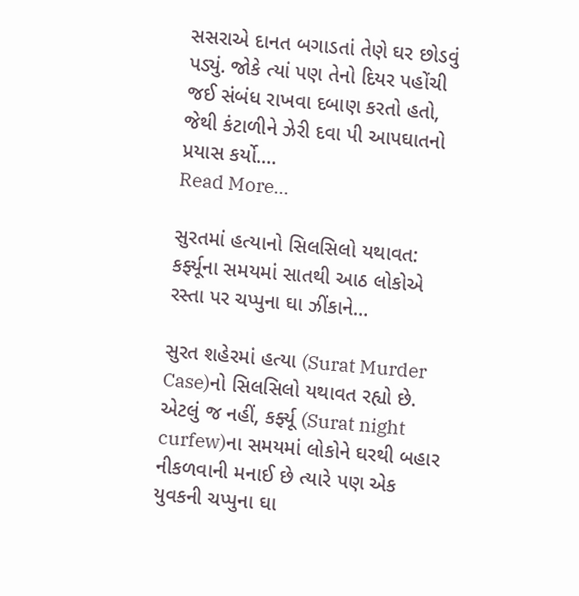સસરાએ દાનત બગાડતાં તેણે ઘર છોડવું પડ્યું. જોકે ત્યાં પણ તેનો દિયર પહોંચી જઈ સંબંધ રાખવા દબાણ કરતો હતો, જેથી કંટાળીને ઝેરી દવા પી આપઘાતનો પ્રયાસ કર્યો.…
Read More...

સુરતમાં હત્યાનો સિલસિલો યથાવત: કર્ફ્યૂના સમયમાં સાતથી આઠ લોકોએ રસ્તા પર ચપ્પુના ઘા ઝીંકાને…

સુરત શહેરમાં હત્યા (Surat Murder Case)નો સિલસિલો યથાવત રહ્યો છે. એટલું જ નહીં, કર્ફ્યૂ (Surat night curfew)ના સમયમાં લોકોને ઘરથી બહાર નીકળવાની મનાઈ છે ત્યારે પણ એક યુવકની ચપ્પુના ઘા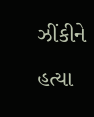ઝીંકીને હત્યા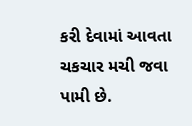કરી દેવામાં આવતા ચકચાર મચી જવા પામી છે.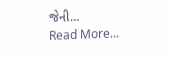જેની…
Read More...